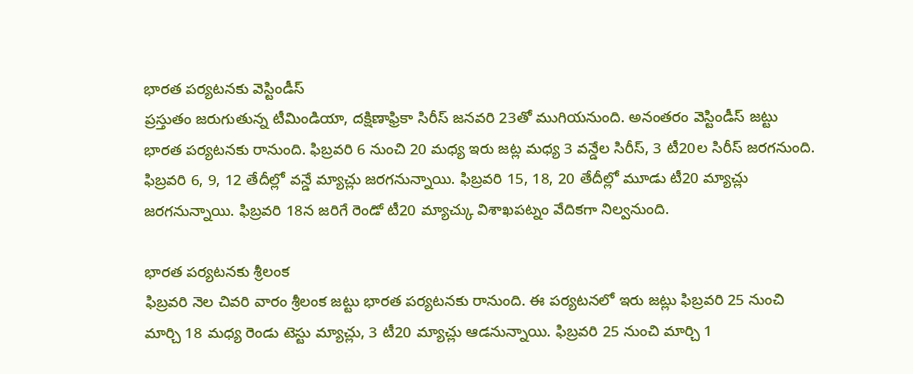భారత పర్యటనకు వెస్టిండీస్
ప్రస్తుతం జరుగుతున్న టీమిండియా, దక్షిణాఫ్రికా సిరీస్ జనవరి 23తో ముగియనుంది. అనంతరం వెస్టిండీస్ జట్టు భారత పర్యటనకు రానుంది. ఫిబ్రవరి 6 నుంచి 20 మధ్య ఇరు జట్ల మధ్య 3 వన్డేల సిరీస్, 3 టీ20ల సిరీస్ జరగనుంది. ఫిబ్రవరి 6, 9, 12 తేదీల్లో వన్డే మ్యాచ్లు జరగనున్నాయి. ఫిబ్రవరి 15, 18, 20 తేదీల్లో మూడు టీ20 మ్యాచ్లు జరగనున్నాయి. ఫిబ్రవరి 18న జరిగే రెండో టీ20 మ్యాచ్కు విశాఖపట్నం వేదికగా నిల్వనుంది.

భారత పర్యటనకు శ్రీలంక
ఫిబ్రవరి నెల చివరి వారం శ్రీలంక జట్టు భారత పర్యటనకు రానుంది. ఈ పర్యటనలో ఇరు జట్లు ఫిబ్రవరి 25 నుంచి మార్చి 18 మధ్య రెండు టెస్టు మ్యాచ్లు, 3 టీ20 మ్యాచ్లు ఆడనున్నాయి. ఫిబ్రవరి 25 నుంచి మార్చి 1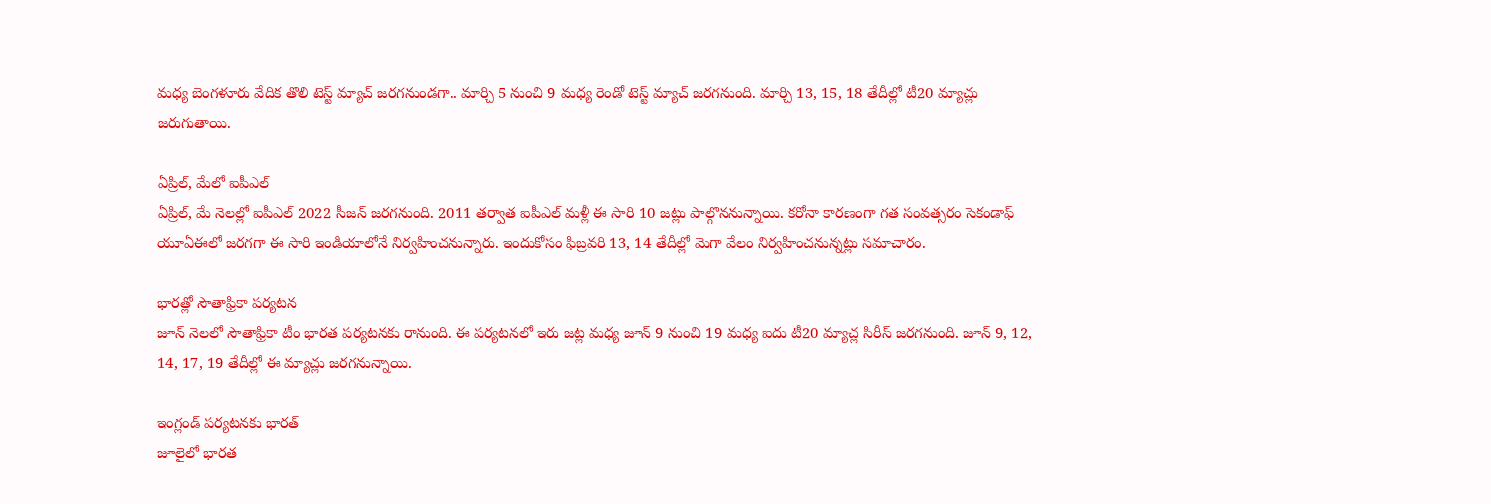మధ్య బెంగళూరు వేదిక తొలి టెస్ట్ మ్యాచ్ జరగనుండగా.. మార్చి 5 నుంచి 9 మధ్య రెండో టెస్ట్ మ్యాచ్ జరగనుంది. మార్చి 13, 15, 18 తేదీల్లో టీ20 మ్యాచ్లు జరుగుతాయి.

ఏప్రిల్, మేలో ఐపీఎల్
ఏప్రిల్, మే నెలల్లో ఐపీఎల్ 2022 సీజన్ జరగనుంది. 2011 తర్వాత ఐపీఎల్ మళ్లీ ఈ సారి 10 జట్లు పాల్గొననున్నాయి. కరోనా కారణంగా గత సంవత్సరం సెకండాఫ్ యూఏఈలో జరగగా ఈ సారి ఇండియాలోనే నిర్వహించనున్నారు. ఇందుకోసం ఫిబ్రవరి 13, 14 తేదీల్లో మెగా వేలం నిర్వహించనున్నట్లు సమాచారం.

భారత్లో సౌతాఫ్రికా పర్యటన
జూన్ నెలలో సౌతాఫ్రికా టీం భారత పర్యటనకు రానుంది. ఈ పర్యటనలో ఇరు జట్ల మధ్య జూన్ 9 నుంచి 19 మధ్య ఐదు టీ20 మ్యాచ్ల సిరీస్ జరగనుంది. జూన్ 9, 12, 14, 17, 19 తేదీల్లో ఈ మ్యాచ్లు జరగనున్నాయి.

ఇంగ్లండ్ పర్యటనకు భారత్
జూలైలో భారత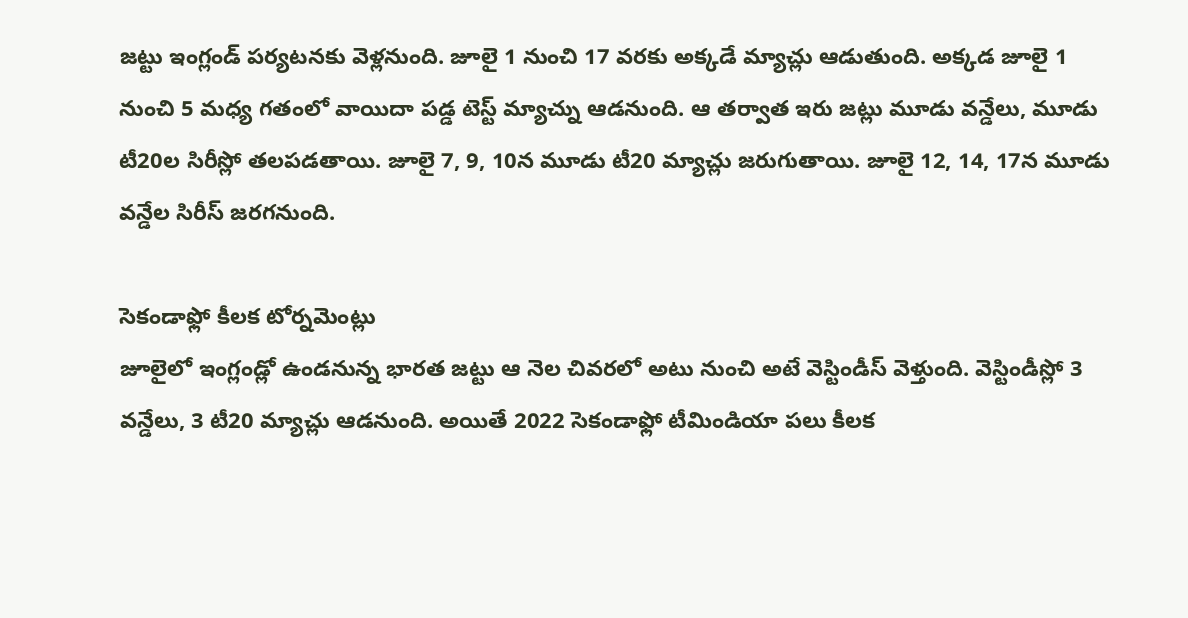జట్టు ఇంగ్లండ్ పర్యటనకు వెళ్లనుంది. జూలై 1 నుంచి 17 వరకు అక్కడే మ్యాచ్లు ఆడుతుంది. అక్కడ జూలై 1 నుంచి 5 మధ్య గతంలో వాయిదా పడ్డ టెస్ట్ మ్యాచ్ను ఆడనుంది. ఆ తర్వాత ఇరు జట్లు మూడు వన్డేలు, మూడు టీ20ల సిరీస్లో తలపడతాయి. జూలై 7, 9, 10న మూడు టీ20 మ్యాచ్లు జరుగుతాయి. జూలై 12, 14, 17న మూడు వన్డేల సిరీస్ జరగనుంది.

సెకండాఫ్లో కీలక టోర్నమెంట్లు
జూలైలో ఇంగ్లండ్లో ఉండనున్న భారత జట్టు ఆ నెల చివరలో అటు నుంచి అటే వెస్టిండీస్ వెళ్తుంది. వెస్టిండీస్లో 3 వన్డేలు, 3 టీ20 మ్యాచ్లు ఆడనుంది. అయితే 2022 సెకండాఫ్లో టీమిండియా పలు కీలక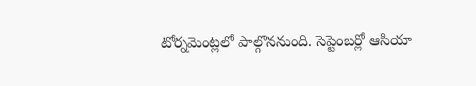టోర్నమెంట్లలో పాల్గొననుంది. సెప్టెంబర్లో ఆసియా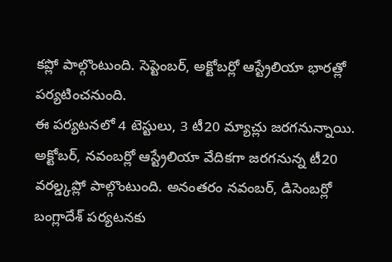కప్లో పాల్గొంటుంది. సెప్టెంబర్, అక్టోబర్లో ఆస్ట్రేలియా భారత్లో పర్యటించనుంది.
ఈ పర్యటనలో 4 టెస్టులు, 3 టీ20 మ్యాచ్లు జరగనున్నాయి. అక్టోబర్, నవంబర్లో ఆస్ట్రేలియా వేదికగా జరగనున్న టీ20 వరల్డ్కప్లో పాల్గొంటుంది. అనంతరం నవంబర్, డిసెంబర్లో బంగ్లాదేశ్ పర్యటనకు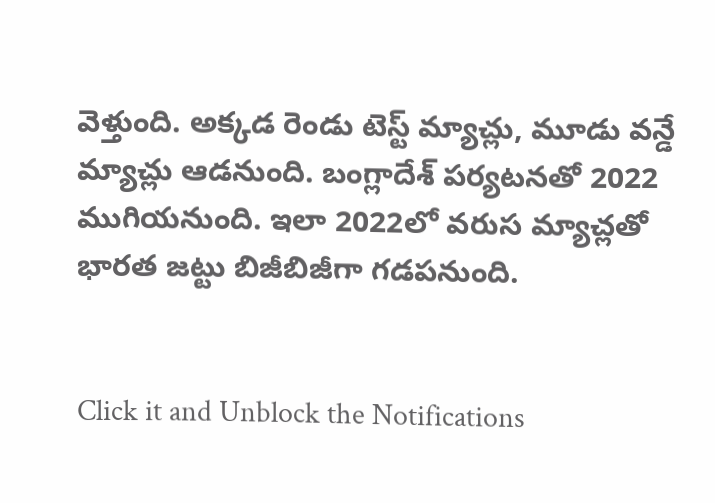వెళ్తుంది. అక్కడ రెండు టెస్ట్ మ్యాచ్లు, మూడు వన్డే మ్యాచ్లు ఆడనుంది. బంగ్లాదేశ్ పర్యటనతో 2022 ముగియనుంది. ఇలా 2022లో వరుస మ్యాచ్లతో భారత జట్టు బిజీబిజీగా గడపనుంది.


Click it and Unblock the Notifications